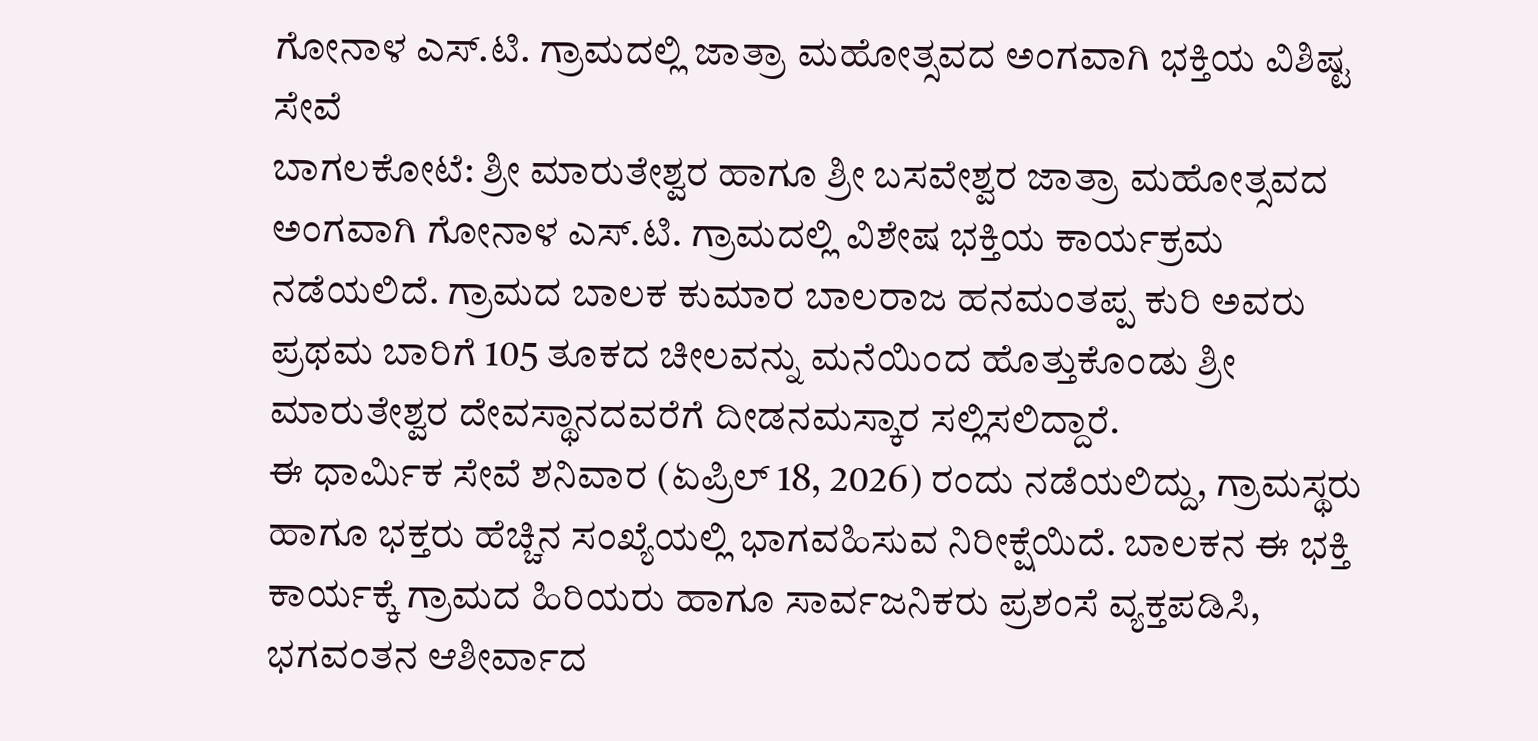ಗೋನಾಳ ಎಸ್.ಟಿ. ಗ್ರಾಮದಲ್ಲಿ ಜಾತ್ರಾ ಮಹೋತ್ಸವದ ಅಂಗವಾಗಿ ಭಕ್ತಿಯ ವಿಶಿಷ್ಟ ಸೇವೆ
ಬಾಗಲಕೋಟೆ: ಶ್ರೀ ಮಾರುತೇಶ್ವರ ಹಾಗೂ ಶ್ರೀ ಬಸವೇಶ್ವರ ಜಾತ್ರಾ ಮಹೋತ್ಸವದ ಅಂಗವಾಗಿ ಗೋನಾಳ ಎಸ್.ಟಿ. ಗ್ರಾಮದಲ್ಲಿ ವಿಶೇಷ ಭಕ್ತಿಯ ಕಾರ್ಯಕ್ರಮ ನಡೆಯಲಿದೆ. ಗ್ರಾಮದ ಬಾಲಕ ಕುಮಾರ ಬಾಲರಾಜ ಹನಮಂತಪ್ಪ ಕುರಿ ಅವರು ಪ್ರಥಮ ಬಾರಿಗೆ 105 ತೂಕದ ಚೀಲವನ್ನು ಮನೆಯಿಂದ ಹೊತ್ತುಕೊಂಡು ಶ್ರೀ ಮಾರುತೇಶ್ವರ ದೇವಸ್ಥಾನದವರೆಗೆ ದೀಡನಮಸ್ಕಾರ ಸಲ್ಲಿಸಲಿದ್ದಾರೆ.
ಈ ಧಾರ್ಮಿಕ ಸೇವೆ ಶನಿವಾರ (ಏಪ್ರಿಲ್ 18, 2026) ರಂದು ನಡೆಯಲಿದ್ದು, ಗ್ರಾಮಸ್ಥರು ಹಾಗೂ ಭಕ್ತರು ಹೆಚ್ಚಿನ ಸಂಖ್ಯೆಯಲ್ಲಿ ಭಾಗವಹಿಸುವ ನಿರೀಕ್ಷೆಯಿದೆ. ಬಾಲಕನ ಈ ಭಕ್ತಿ ಕಾರ್ಯಕ್ಕೆ ಗ್ರಾಮದ ಹಿರಿಯರು ಹಾಗೂ ಸಾರ್ವಜನಿಕರು ಪ್ರಶಂಸೆ ವ್ಯಕ್ತಪಡಿಸಿ, ಭಗವಂತನ ಆಶೀರ್ವಾದ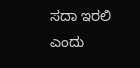ಸದಾ ಇರಲಿ ಎಂದು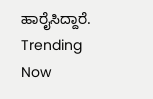ಹಾರೈಸಿದ್ದಾರೆ.
Trending Now